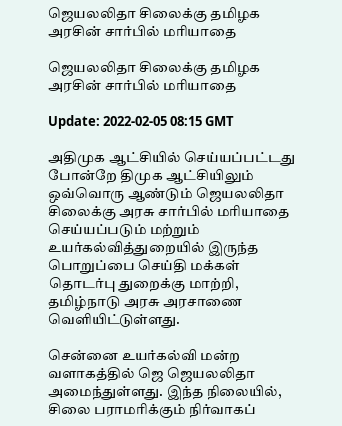ஜெயலலிதா சிலைக்கு தமிழக அரசின் சார்பில் மரியாதை

ஜெயலலிதா சிலைக்கு தமிழக அரசின் சார்பில் மரியாதை

Update: 2022-02-05 08:15 GMT

அதிமுக ஆட்சியில் செய்யப்பட்டது போன்றே திமுக ஆட்சியிலும் ஒவ்வொரு ஆண்டும் ஜெயலலிதா சிலைக்கு அரசு சார்பில் மரியாதை செய்யப்படும் மற்றும் உயர்கல்வித்துறையில் இருந்த பொறுப்பை செய்தி மக்கள் தொடர்பு துறைக்கு மாற்றி, தமிழ்நாடு அரசு அரசாணை வெளியிட்டுள்ளது.

சென்னை உயர்கல்வி மன்ற வளாகத்தில் ஜெ ஜெயலலிதா அமைந்துள்ளது. இந்த நிலையில், சிலை பராமரிக்கும் நிர்வாகப்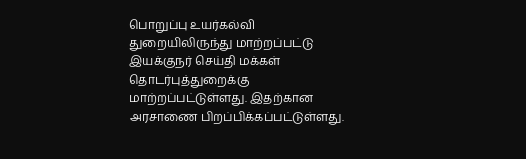பொறுப்பு உயர்கல்வி துறையிலிருந்து மாற்றப்பட்டு இயக்குநர் செய்தி மக்கள் தொடர்புத்துறைக்கு மாற்றப்பட்டுள்ளது. இதற்கான அரசாணை பிறப்பிக்கப்பட்டுள்ளது.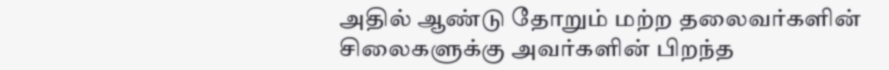அதில் ஆண்டு தோறும் மற்ற தலைவர்களின் சிலைகளுக்கு அவர்களின் பிறந்த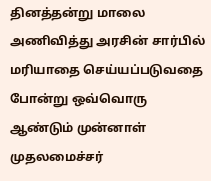தினத்தன்று மாலை அணிவித்து அரசின் சார்பில் மரியாதை செய்யப்படுவதை போன்று ஒவ்வொரு ஆண்டும் முன்னாள் முதலமைச்சர்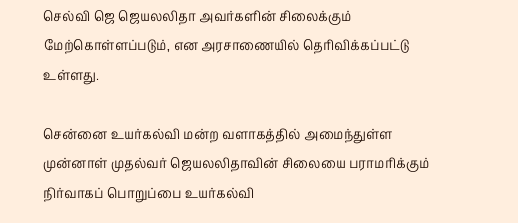செல்வி ஜெ ஜெயலலிதா அவர்களின் சிலைக்கும் மேற்கொள்ளப்படும், என அரசாணையில் தெரிவிக்கப்பட்டு உள்ளது.

சென்னை உயர்கல்வி மன்ற வளாகத்தில் அமைந்துள்ள முன்னாள் முதல்வர் ஜெயலலிதாவின் சிலையை பராமரிக்கும் நிர்வாகப் பொறுப்பை உயர்கல்வி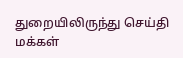துறையிலிருந்து செய்தி மக்கள்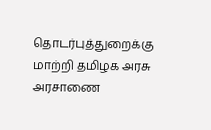தொடர்புத்துறைக்கு மாற்றி தமிழக அரசு அரசாணை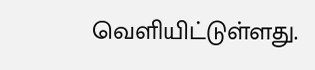வெளியிட்டுள்ளது.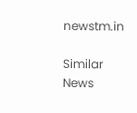newstm.in

Similar News